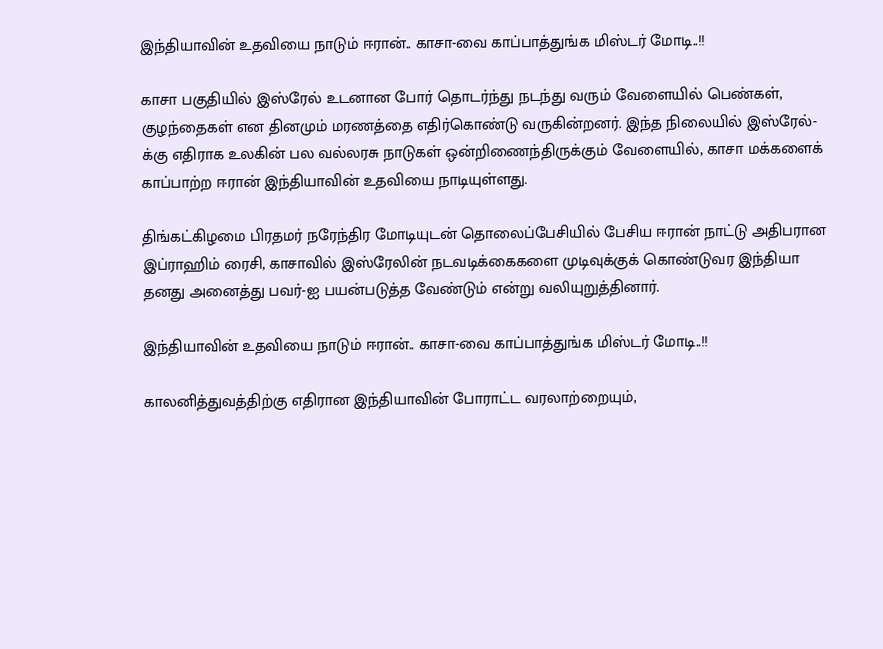இந்தியாவின் உதவியை நாடும் ஈரான்.. காசா-வை காப்பாத்துங்க மிஸ்டர் மோடி..!!

காசா பகுதியில் இஸ்ரேல் உடனான போர் தொடர்ந்து நடந்து வரும் வேளையில் பெண்கள், குழந்தைகள் என தினமும் மரணத்தை எதிர்கொண்டு வருகின்றனர். இந்த நிலையில் இஸ்ரேல்-க்கு எதிராக உலகின் பல வல்லரசு நாடுகள் ஒன்றிணைந்திருக்கும் வேளையில், காசா மக்களைக் காப்பாற்ற ஈரான் இந்தியாவின் உதவியை நாடியுள்ளது.

திங்கட்கிழமை பிரதமர் நரேந்திர மோடியுடன் தொலைப்பேசியில் பேசிய ஈரான் நாட்டு அதிபரான இப்ராஹிம் ரைசி, காசாவில் இஸ்ரேலின் நடவடிக்கைகளை முடிவுக்குக் கொண்டுவர இந்தியா தனது அனைத்து பவர்-ஐ பயன்படுத்த வேண்டும் என்று வலியுறுத்தினார்.

இந்தியாவின் உதவியை நாடும் ஈரான்.. காசா-வை காப்பாத்துங்க மிஸ்டர் மோடி..!!

காலனித்துவத்திற்கு எதிரான இந்தியாவின் போராட்ட வரலாற்றையும்,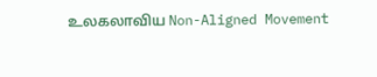உலகலாவிய Non-Aligned Movement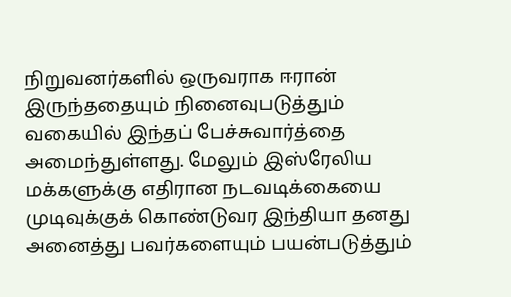நிறுவனர்களில் ஒருவராக ஈரான் இருந்ததையும் நினைவுபடுத்தும் வகையில் இந்தப் பேச்சுவார்த்தை அமைந்துள்ளது. மேலும் இஸ்ரேலிய மக்களுக்கு எதிரான நடவடிக்கையை முடிவுக்குக் கொண்டுவர இந்தியா தனது அனைத்து பவர்களையும் பயன்படுத்தும்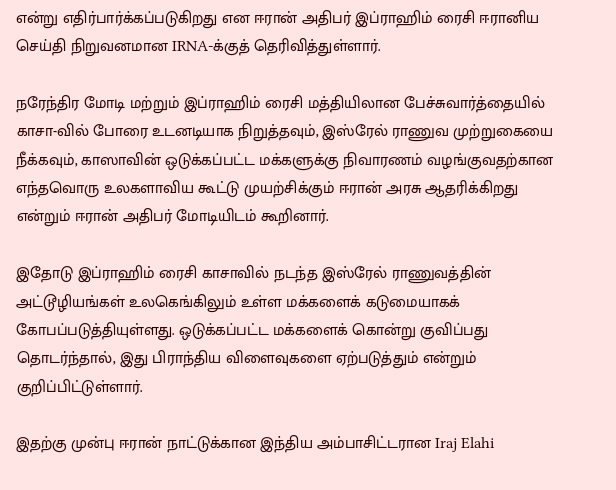என்று எதிர்பார்க்கப்படுகிறது என ஈரான் அதிபர் இப்ராஹிம் ரைசி ஈரானிய செய்தி நிறுவனமான IRNA-க்குத் தெரிவித்துள்ளார்.

நரேந்திர மோடி மற்றும் இப்ராஹிம் ரைசி மத்தியிலான பேச்சுவார்த்தையில் காசா-வில் போரை உடனடியாக நிறுத்தவும், இஸ்ரேல் ராணுவ முற்றுகையை நீக்கவும், காஸாவின் ஒடுக்கப்பட்ட மக்களுக்கு நிவாரணம் வழங்குவதற்கான எந்தவொரு உலகளாவிய கூட்டு முயற்சிக்கும் ஈரான் அரசு ஆதரிக்கிறது என்றும் ஈரான் அதிபர் மோடியிடம் கூறினார்.

இதோடு இப்ராஹிம் ரைசி காசாவில் நடந்த இஸ்ரேல் ராணுவத்தின் அட்டூழியங்கள் உலகெங்கிலும் உள்ள மக்களைக் கடுமையாகக் கோபப்படுத்தியுள்ளது. ஒடுக்கப்பட்ட மக்களைக் கொன்று குவிப்பது தொடர்ந்தால், இது பிராந்திய விளைவுகளை ஏற்படுத்தும் என்றும் குறிப்பிட்டுள்ளார்.

இதற்கு முன்பு ஈரான் நாட்டுக்கான இந்திய அம்பாசிட்டரான Iraj Elahi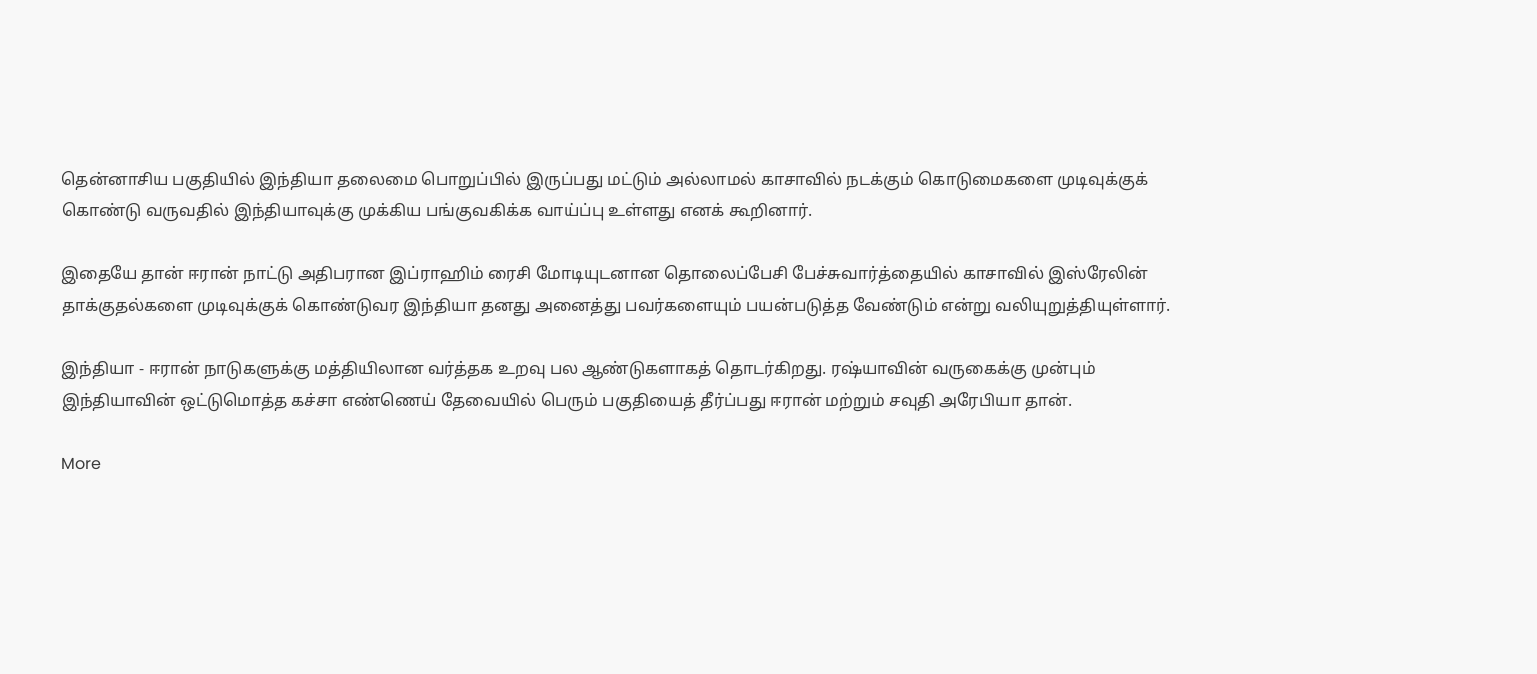தென்னாசிய பகுதியில் இந்தியா தலைமை பொறுப்பில் இருப்பது மட்டும் அல்லாமல் காசாவில் நடக்கும் கொடுமைகளை முடிவுக்குக் கொண்டு வருவதில் இந்தியாவுக்கு முக்கிய பங்குவகிக்க வாய்ப்பு உள்ளது எனக் கூறினார்.

இதையே தான் ஈரான் நாட்டு அதிபரான இப்ராஹிம் ரைசி மோடியுடனான தொலைப்பேசி பேச்சுவார்த்தையில் காசாவில் இஸ்ரேலின் தாக்குதல்களை முடிவுக்குக் கொண்டுவர இந்தியா தனது அனைத்து பவர்களையும் பயன்படுத்த வேண்டும் என்று வலியுறுத்தியுள்ளார்.

இந்தியா - ஈரான் நாடுகளுக்கு மத்தியிலான வர்த்தக உறவு பல ஆண்டுகளாகத் தொடர்கிறது. ரஷ்யாவின் வருகைக்கு முன்பும் இந்தியாவின் ஒட்டுமொத்த கச்சா எண்ணெய் தேவையில் பெரும் பகுதியைத் தீர்ப்பது ஈரான் மற்றும் சவுதி அரேபியா தான்.

More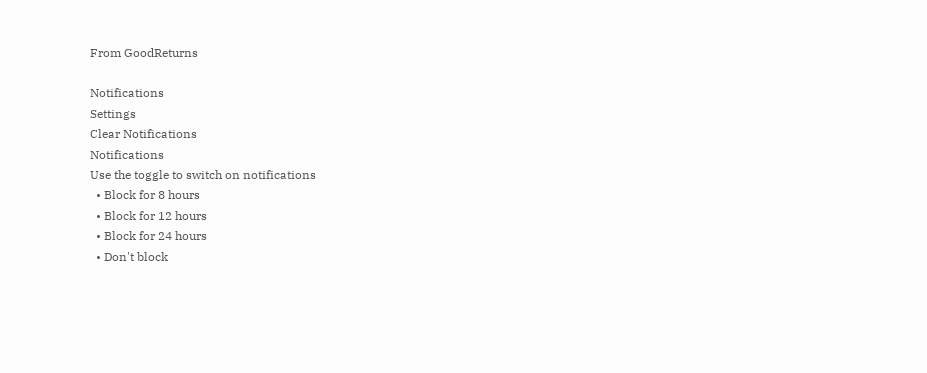From GoodReturns

Notifications
Settings
Clear Notifications
Notifications
Use the toggle to switch on notifications
  • Block for 8 hours
  • Block for 12 hours
  • Block for 24 hours
  • Don't block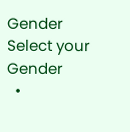Gender
Select your Gender
  •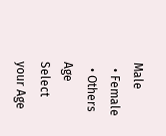Male
  • Female
  • Others
Age
Select your Age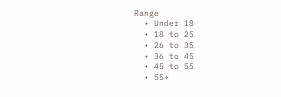Range
  • Under 18
  • 18 to 25
  • 26 to 35
  • 36 to 45
  • 45 to 55
  • 55+